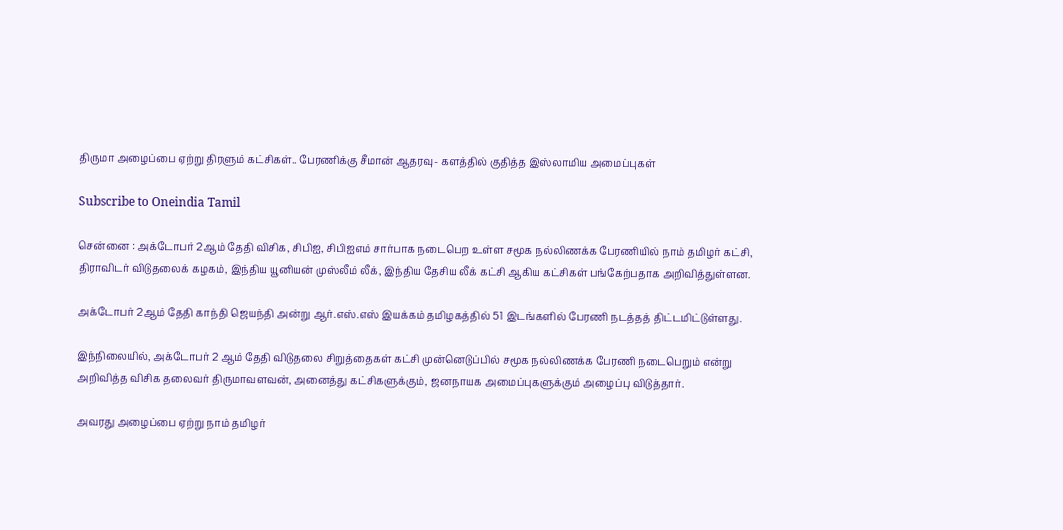திருமா அழைப்பை ஏற்று திரளும் கட்சிகள்.. பேரணிக்கு சீமான் ஆதரவு- களத்தில் குதித்த இஸ்லாமிய அமைப்புகள்

Subscribe to Oneindia Tamil

சென்னை : அக்டோபர் 2ஆம் தேதி விசிக, சிபிஐ, சிபிஐஎம் சார்பாக நடைபெற உள்ள சமூக நல்லிணக்க பேரணியில் நாம் தமிழர் கட்சி, திராவிடர் விடுதலைக் கழகம், இந்திய யூனியன் முஸ்லீம் லீக், இந்திய தேசிய லீக் கட்சி ஆகிய கட்சிகள் பங்கேற்பதாக அறிவித்துள்ளன.

அக்டோபர் 2ஆம் தேதி காந்தி ஜெயந்தி அன்று ஆர்.எஸ்.எஸ் இயக்கம் தமிழகத்தில் 51 இடங்களில் பேரணி நடத்தத் திட்டமிட்டுள்ளது.

இந்நிலையில், அக்டோபர் 2 ஆம் தேதி விடுதலை சிறுத்தைகள் கட்சி முன்னெடுப்பில் சமூக நல்லிணக்க பேரணி நடைபெறும் என்று அறிவித்த விசிக தலைவர் திருமாவளவன், அனைத்து கட்சிகளுக்கும், ஜனநாயக அமைப்புகளுக்கும் அழைப்பு விடுத்தார்.

அவரது அழைப்பை ஏற்று நாம் தமிழர்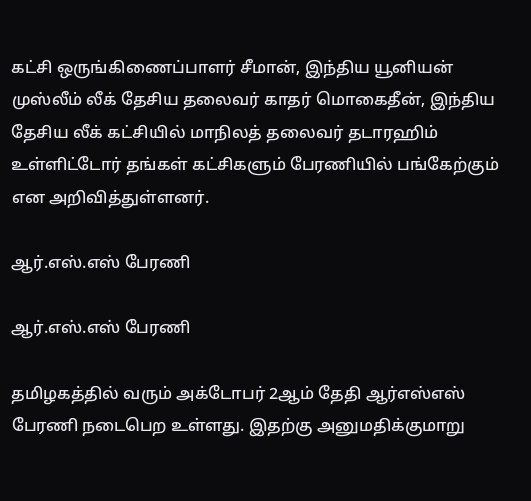கட்சி ஒருங்கிணைப்பாளர் சீமான், இந்திய யூனியன் முஸ்லீம் லீக் தேசிய தலைவர் காதர் மொகைதீன், இந்திய தேசிய லீக் கட்சியில் மாநிலத் தலைவர் தடாரஹிம் உள்ளிட்டோர் தங்கள் கட்சிகளும் பேரணியில் பங்கேற்கும் என அறிவித்துள்ளனர்.

ஆர்.எஸ்.எஸ் பேரணி

ஆர்.எஸ்.எஸ் பேரணி

தமிழகத்தில் வரும் அக்டோபர் 2ஆம் தேதி ஆர்எஸ்எஸ் பேரணி நடைபெற உள்ளது. இதற்கு அனுமதிக்குமாறு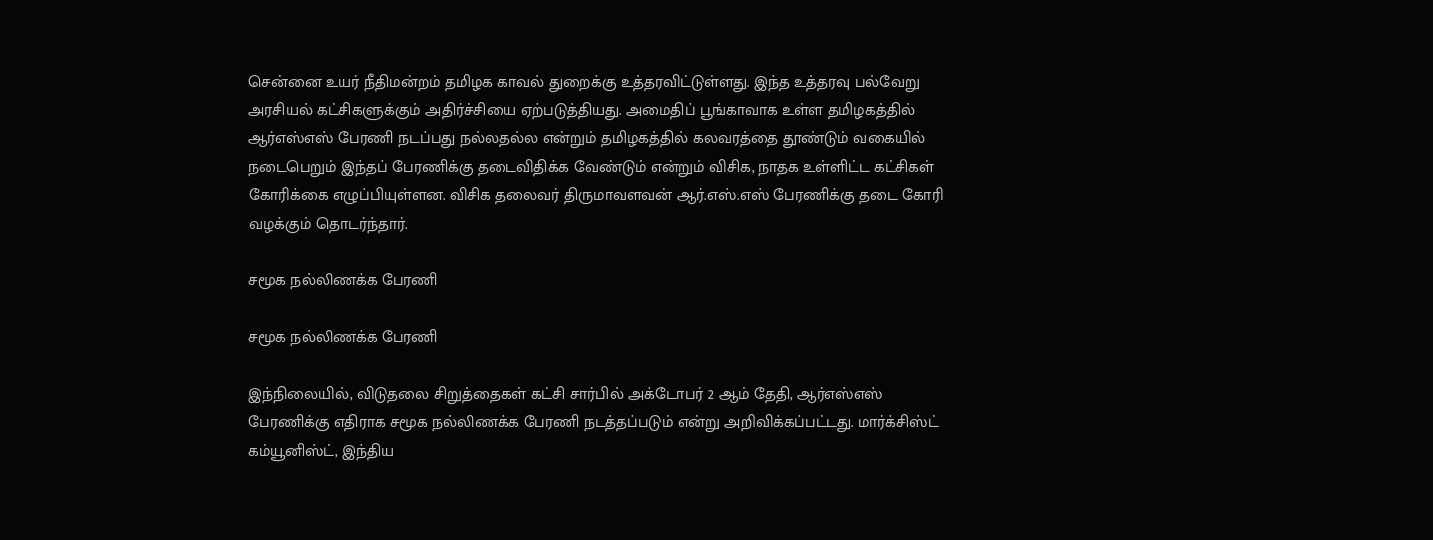சென்னை உயர் நீதிமன்றம் தமிழக காவல் துறைக்கு உத்தரவிட்டுள்ளது. இந்த உத்தரவு பல்வேறு அரசியல் கட்சிகளுக்கும் அதிர்ச்சியை ஏற்படுத்தியது. அமைதிப் பூங்காவாக உள்ள தமிழகத்தில் ஆர்எஸ்எஸ் பேரணி நடப்பது நல்லதல்ல என்றும் தமிழகத்தில் கலவரத்தை தூண்டும் வகையில் நடைபெறும் இந்தப் பேரணிக்கு தடைவிதிக்க வேண்டும் என்றும் விசிக, நாதக உள்ளிட்ட கட்சிகள் கோரிக்கை எழுப்பியுள்ளன. விசிக தலைவர் திருமாவளவன் ஆர்.எஸ்.எஸ் பேரணிக்கு தடை கோரி வழக்கும் தொடர்ந்தார்.

சமூக நல்லிணக்க பேரணி

சமூக நல்லிணக்க பேரணி

இந்நிலையில், விடுதலை சிறுத்தைகள் கட்சி சார்பில் அக்டோபர் 2 ஆம் தேதி, ஆர்எஸ்எஸ் பேரணிக்கு எதிராக சமூக நல்லிணக்க பேரணி நடத்தப்படும் என்று அறிவிக்கப்பட்டது. மார்க்சிஸ்ட் கம்யூனிஸ்ட், இந்திய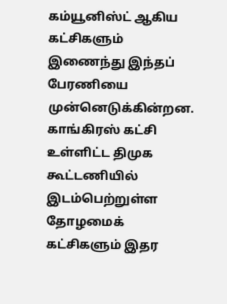கம்யூனிஸ்ட் ஆகிய கட்சிகளும் இணைந்து இந்தப் பேரணியை முன்னெடுக்கின்றன. காங்கிரஸ் கட்சி உள்ளிட்ட திமுக கூட்டணியில் இடம்பெற்றுள்ள தோழமைக் கட்சிகளும் இதர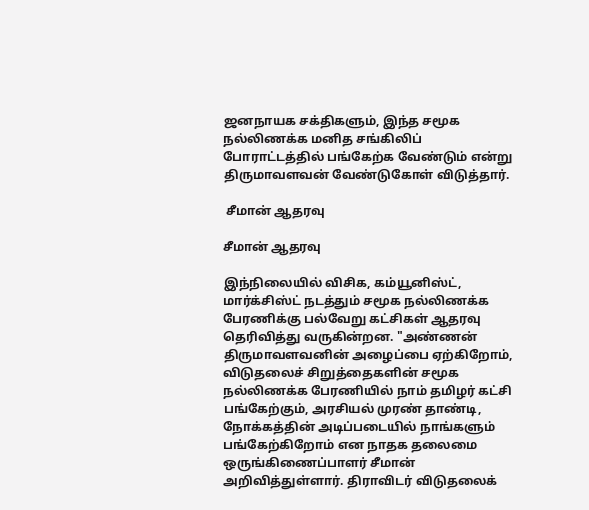ஜனநாயக சக்திகளும், இந்த சமூக நல்லிணக்க மனித சங்கிலிப் போராட்டத்தில் பங்கேற்க வேண்டும் என்று திருமாவளவன் வேண்டுகோள் விடுத்தார்.

 சீமான் ஆதரவு

சீமான் ஆதரவு

இந்நிலையில் விசிக, கம்யூனிஸ்ட், மார்க்சிஸ்ட் நடத்தும் சமூக நல்லிணக்க பேரணிக்கு பல்வேறு கட்சிகள் ஆதரவு தெரிவித்து வருகின்றன. "அண்ணன் திருமாவளவனின் அழைப்பை ஏற்கிறோம், விடுதலைச் சிறுத்தைகளின் சமூக நல்லிணக்க பேரணியில் நாம் தமிழர் கட்சி பங்கேற்கும், அரசியல் முரண் தாண்டி, நோக்கத்தின் அடிப்படையில் நாங்களும் பங்கேற்கிறோம் என நாதக தலைமை ஒருங்கிணைப்பாளர் சீமான் அறிவித்துள்ளார். திராவிடர் விடுதலைக்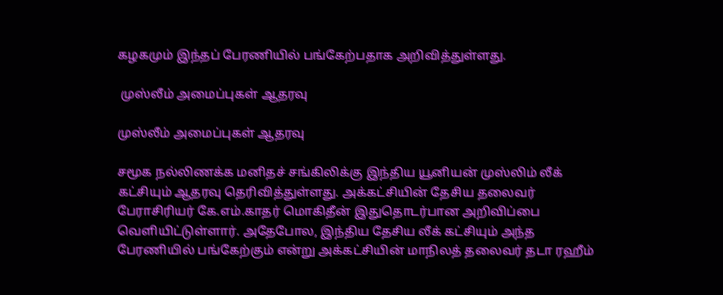கழகமும் இந்தப் பேரணியில் பங்கேற்பதாக அறிவித்துள்ளது.

 முஸ்லீம் அமைப்புகள் ஆதரவு

முஸ்லீம் அமைப்புகள் ஆதரவு

சமூக நல்லிணக்க மனிதச் சங்கிலிக்கு இந்திய யூனியன் முஸ்லிம் லீக் கட்சியும் ஆதரவு தெரிவித்துள்ளது. அக்கட்சியின் தேசிய தலைவர் பேராசிரியர் கே.எம்.காதர் மொகிதீன் இதுதொடர்பான அறிவிப்பை வெளியிட்டுள்ளார். அதேபோல, இந்திய தேசிய லீக் கட்சியும் அந்த பேரணியில் பங்கேற்கும் என்று அக்கட்சியின் மாநிலத் தலைவர் தடா ரஹீம்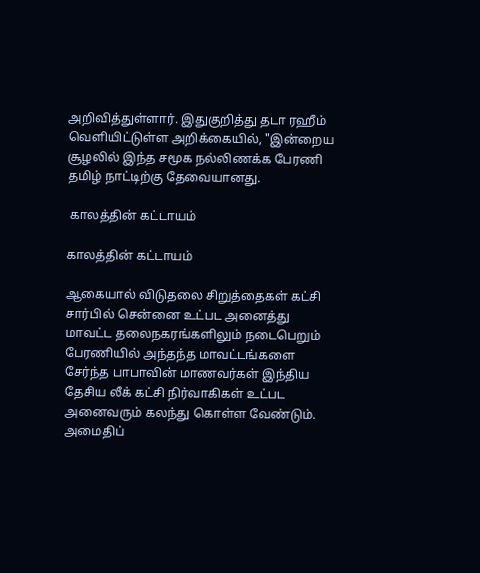அறிவித்துள்ளார். இதுகுறித்து தடா ரஹீம் வெளியிட்டுள்ள அறிக்கையில், "இன்றைய சூழலில் இந்த சமூக நல்லிணக்க பேரணி தமிழ் நாட்டிற்கு தேவையானது.

 காலத்தின் கட்டாயம்

காலத்தின் கட்டாயம்

ஆகையால் விடுதலை சிறுத்தைகள் கட்சி சார்பில் சென்னை உட்பட அனைத்து மாவட்ட தலைநகரங்களிலும் நடைபெறும் பேரணியில் அந்தந்த மாவட்டங்களை சேர்ந்த பாபாவின் மாணவர்கள் இந்திய தேசிய லீக் கட்சி நிர்வாகிகள் உட்பட அனைவரும் கலந்து கொள்ள வேண்டும். அமைதிப்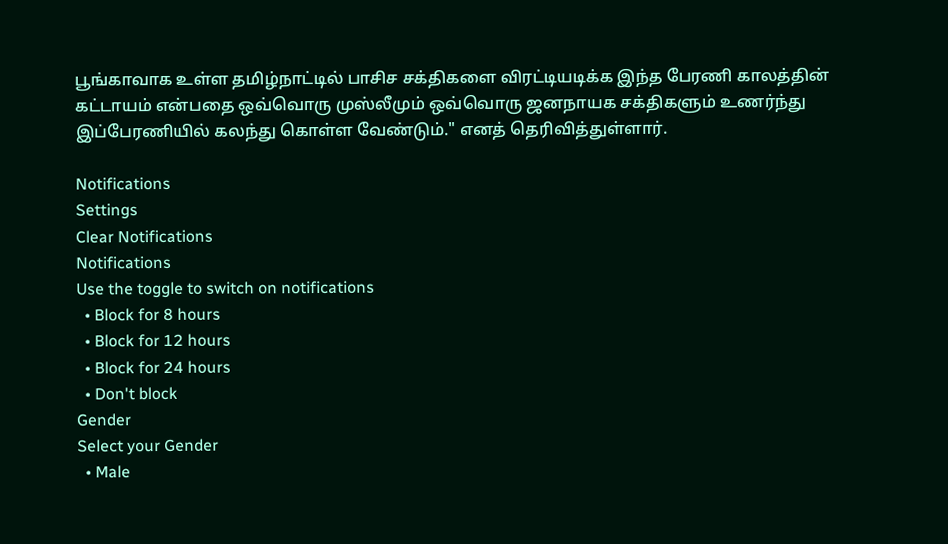பூங்காவாக உள்ள தமிழ்நாட்டில் பாசிச சக்திகளை விரட்டியடிக்க இந்த பேரணி காலத்தின் கட்டாயம் என்பதை ஒவ்வொரு முஸ்லீமும் ஒவ்வொரு ஜனநாயக சக்திகளும் உணர்ந்து இப்பேரணியில் கலந்து கொள்ள வேண்டும்." எனத் தெரிவித்துள்ளார்.

Notifications
Settings
Clear Notifications
Notifications
Use the toggle to switch on notifications
  • Block for 8 hours
  • Block for 12 hours
  • Block for 24 hours
  • Don't block
Gender
Select your Gender
  • Male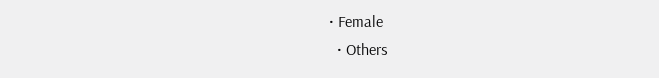• Female
  • Others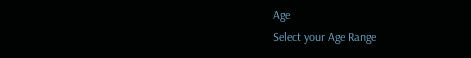Age
Select your Age Range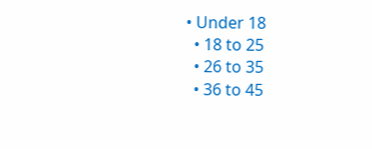• Under 18
  • 18 to 25
  • 26 to 35
  • 36 to 45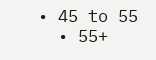• 45 to 55
  • 55+